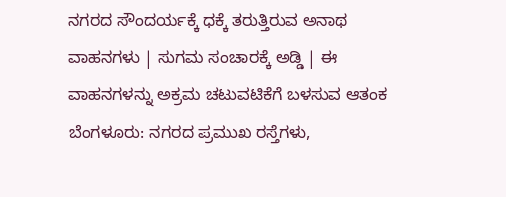ನಗರದ ಸೌಂದರ್ಯಕ್ಕೆ ಧಕ್ಕೆ ತರುತ್ತಿರುವ ಅನಾಥ ವಾಹನಗಳು | ಸುಗಮ ಸಂಚಾರಕ್ಕೆ ಅಡ್ಡಿ | ಈ ವಾಹನಗಳನ್ನು ಅಕ್ರಮ ಚಟುವಟಿಕೆಗೆ ಬಳಸುವ ಆತಂಕ
ಬೆಂಗಳೂರು: ನಗರದ ಪ್ರಮುಖ ರಸ್ತೆಗಳು,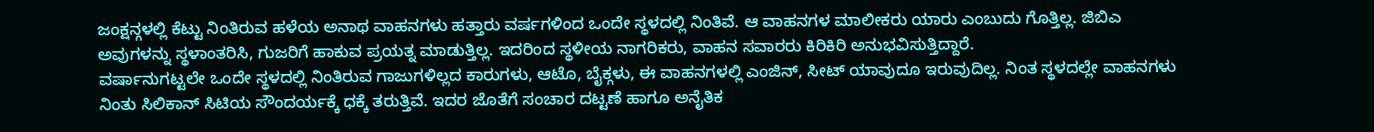ಜಂಕ್ಷನ್ಗಳಲ್ಲಿ ಕೆಟ್ಟು ನಿಂತಿರುವ ಹಳೆಯ ಅನಾಥ ವಾಹನಗಳು ಹತ್ತಾರು ವರ್ಷಗಳಿಂದ ಒಂದೇ ಸ್ಥಳದಲ್ಲಿ ನಿಂತಿವೆ. ಆ ವಾಹನಗಳ ಮಾಲೀಕರು ಯಾರು ಎಂಬುದು ಗೊತ್ತಿಲ್ಲ. ಜಿಬಿಎ ಅವುಗಳನ್ನು ಸ್ಥಳಾಂತರಿಸಿ, ಗುಜರಿಗೆ ಹಾಕುವ ಪ್ರಯತ್ನ ಮಾಡುತ್ತಿಲ್ಲ. ಇದರಿಂದ ಸ್ಥಳೀಯ ನಾಗರಿಕರು, ವಾಹನ ಸವಾರರು ಕಿರಿಕಿರಿ ಅನುಭವಿಸುತ್ತಿದ್ದಾರೆ.
ವರ್ಷಾನುಗಟ್ಟಲೇ ಒಂದೇ ಸ್ಥಳದಲ್ಲಿ ನಿಂತಿರುವ ಗಾಜುಗಳಿಲ್ಲದ ಕಾರುಗಳು, ಆಟೊ, ಬೈಕ್ಗಳು, ಈ ವಾಹನಗಳಲ್ಲಿ ಎಂಜಿನ್, ಸೀಟ್ ಯಾವುದೂ ಇರುವುದಿಲ್ಲ. ನಿಂತ ಸ್ಥಳದಲ್ಲೇ ವಾಹನಗಳು ನಿಂತು ಸಿಲಿಕಾನ್ ಸಿಟಿಯ ಸೌಂದರ್ಯಕ್ಕೆ ಧಕ್ಕೆ ತರುತ್ತಿವೆ. ಇದರ ಜೊತೆಗೆ ಸಂಚಾರ ದಟ್ಟಣೆ ಹಾಗೂ ಅನೈತಿಕ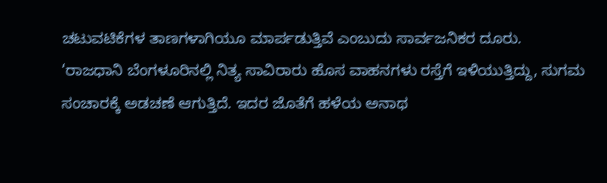ಚಟುವಟಿಕೆಗಳ ತಾಣಗಳಾಗಿಯೂ ಮಾರ್ಪಡುತ್ತಿವೆ ಎಂಬುದು ಸಾರ್ವಜನಿಕರ ದೂರು.
‘ರಾಜಧಾನಿ ಬೆಂಗಳೂರಿನಲ್ಲಿ ನಿತ್ಯ ಸಾವಿರಾರು ಹೊಸ ವಾಹನಗಳು ರಸ್ತೆಗೆ ಇಳಿಯುತ್ತಿದ್ದು, ಸುಗಮ ಸಂಚಾರಕ್ಕೆ ಅಡಚಣೆ ಆಗುತ್ತಿದೆ. ಇದರ ಜೊತೆಗೆ ಹಳೆಯ ಅನಾಥ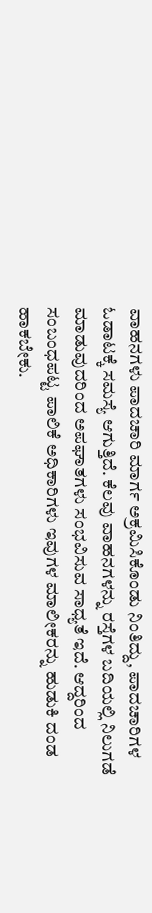ವಾಹನಗಳು ಪಾದಚಾರಿ ಮಾರ್ಗ ಅಕ್ರಮಿಸಿಕೊಂಡು ನಿಂತಿದ್ದು, ಪಾದಚಾರಿಗಳ ಓಡಾಟಕ್ಕೆ ಸಮಸ್ಯೆ ಆಗುತ್ತಿದೆ. ಕೆಲವು ವಾಹನಗಳನ್ನು ರಸ್ತೆಗಳ ಬದಿಯಲ್ಲಿ ನಿಲುಗಡೆ ಮಾಡುವುದರಿಂದ ಅಪಘಾತಗಳು ಸಂಭವಿಸುವ ಸಾಧ್ಯತೆ ಇದೆ. ಆದ್ದರಿಂದ ಸಂಬಂಧಪಟ್ಟ ಪಾಲಿಕೆ ಅಧಿಕಾರಿಗಳು ಇವುಗಳ ಮಾಲೀಕರನ್ನು ಹುಡುಕಿ ದಂಡ ಹಾಕಬೇಕು.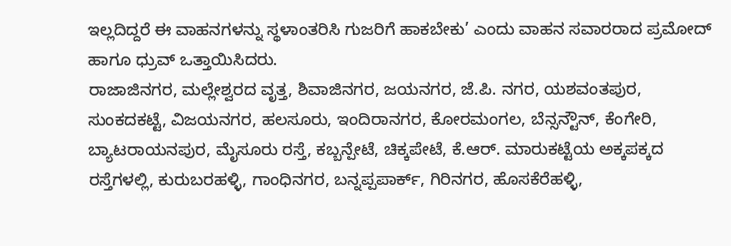ಇಲ್ಲದಿದ್ದರೆ ಈ ವಾಹನಗಳನ್ನು ಸ್ಥಳಾಂತರಿಸಿ ಗುಜರಿಗೆ ಹಾಕಬೇಕು’ ಎಂದು ವಾಹನ ಸವಾರರಾದ ಪ್ರಮೋದ್ ಹಾಗೂ ಧ್ರುವ್ ಒತ್ತಾಯಿಸಿದರು.
ರಾಜಾಜಿನಗರ, ಮಲ್ಲೇಶ್ವರದ ವೃತ್ತ, ಶಿವಾಜಿನಗರ, ಜಯನಗರ, ಜೆ.ಪಿ. ನಗರ, ಯಶವಂತಪುರ, ಸುಂಕದಕಟ್ಟೆ, ವಿಜಯನಗರ, ಹಲಸೂರು, ಇಂದಿರಾನಗರ, ಕೋರಮಂಗಲ, ಬೆನ್ಸನ್ಟೌನ್, ಕೆಂಗೇರಿ, ಬ್ಯಾಟರಾಯನಪುರ, ಮೈಸೂರು ರಸ್ತೆ, ಕಬ್ಬನ್ಪೇಟೆ, ಚಿಕ್ಕಪೇಟೆ, ಕೆ.ಆರ್. ಮಾರುಕಟ್ಟೆಯ ಅಕ್ಕಪಕ್ಕದ ರಸ್ತೆಗಳಲ್ಲಿ, ಕುರುಬರಹಳ್ಳಿ, ಗಾಂಧಿನಗರ, ಬನ್ನಪ್ಪಪಾರ್ಕ್, ಗಿರಿನಗರ, ಹೊಸಕೆರೆಹಳ್ಳಿ,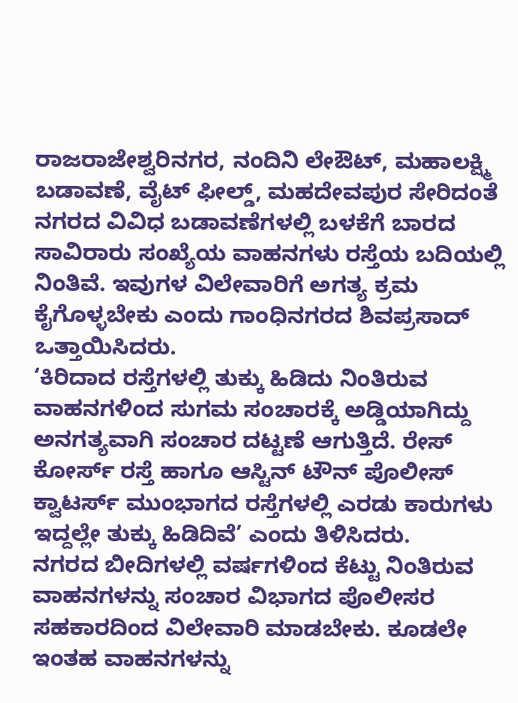ರಾಜರಾಜೇಶ್ವರಿನಗರ, ನಂದಿನಿ ಲೇಔಟ್, ಮಹಾಲಕ್ಷ್ಮಿ ಬಡಾವಣೆ, ವೈಟ್ ಫೀಲ್ಡ್, ಮಹದೇವಪುರ ಸೇರಿದಂತೆ ನಗರದ ವಿವಿಧ ಬಡಾವಣೆಗಳಲ್ಲಿ ಬಳಕೆಗೆ ಬಾರದ ಸಾವಿರಾರು ಸಂಖ್ಯೆಯ ವಾಹನಗಳು ರಸ್ತೆಯ ಬದಿಯಲ್ಲಿ ನಿಂತಿವೆ. ಇವುಗಳ ವಿಲೇವಾರಿಗೆ ಅಗತ್ಯ ಕ್ರಮ ಕೈಗೊಳ್ಳಬೇಕು ಎಂದು ಗಾಂಧಿನಗರದ ಶಿವಪ್ರಸಾದ್ ಒತ್ತಾಯಿಸಿದರು.
‘ಕಿರಿದಾದ ರಸ್ತೆಗಳಲ್ಲಿ ತುಕ್ಕು ಹಿಡಿದು ನಿಂತಿರುವ ವಾಹನಗಳಿಂದ ಸುಗಮ ಸಂಚಾರಕ್ಕೆ ಅಡ್ಡಿಯಾಗಿದ್ದು ಅನಗತ್ಯವಾಗಿ ಸಂಚಾರ ದಟ್ಟಣೆ ಆಗುತ್ತಿದೆ. ರೇಸ್ ಕೋರ್ಸ್ ರಸ್ತೆ ಹಾಗೂ ಆಸ್ಟಿನ್ ಟೌನ್ ಪೊಲೀಸ್ ಕ್ವಾಟರ್ಸ್ ಮುಂಭಾಗದ ರಸ್ತೆಗಳಲ್ಲಿ ಎರಡು ಕಾರುಗಳು ಇದ್ದಲ್ಲೇ ತುಕ್ಕು ಹಿಡಿದಿವೆ’ ಎಂದು ತಿಳಿಸಿದರು.
ನಗರದ ಬೀದಿಗಳಲ್ಲಿ ವರ್ಷಗಳಿಂದ ಕೆಟ್ಟು ನಿಂತಿರುವ ವಾಹನಗಳನ್ನು ಸಂಚಾರ ವಿಭಾಗದ ಪೊಲೀಸರ ಸಹಕಾರದಿಂದ ವಿಲೇವಾರಿ ಮಾಡಬೇಕು. ಕೂಡಲೇ ಇಂತಹ ವಾಹನಗಳನ್ನು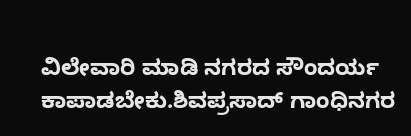ವಿಲೇವಾರಿ ಮಾಡಿ ನಗರದ ಸೌಂದರ್ಯ ಕಾಪಾಡಬೇಕು.ಶಿವಪ್ರಸಾದ್ ಗಾಂಧಿನಗರ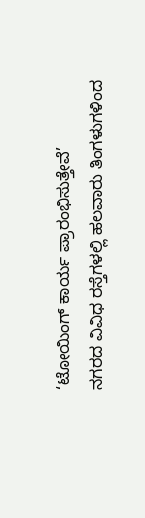‘ಟೋಯಿಂಗ್ ಕಾರ್ಯ ಪ್ರಾರಂಭಿಸುತ್ತೇವೆ’
ನಗರದ ವಿವಿಧ ರಸ್ತೆಗಳಲ್ಲಿ ಹಲವಾರು ತಿಂಗಳುಗಳಿಂದ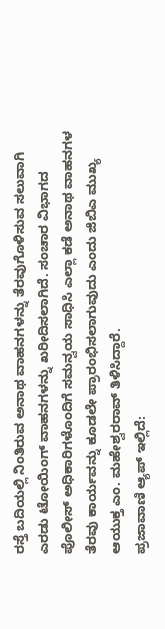ರಸ್ತೆ ಬದಿಯಲ್ಲಿ ನಿಂತಿರುವ ಅನಾಥ ವಾಹನಗಳನ್ನು ತೆರವುಗೊಳಿಸುವ ಸಲುವಾಗಿ ಎರಡು ಟೋಯಿಂಗ್ ವಾಹನಗಳನ್ನು ಖರೀದಿಸಲಾಗಿದೆ. ಸಂಚಾರ ವಿಭಾಗದ ಪೊಲೀಸ್ ಅಧಿಕಾರಿಗಳೊಂದಿಗೆ ಸಮನ್ವಯ ಸಾಧಿಸಿ ಎಲ್ಲಾ ಕಡೆ ಅನಾಥ ವಾಹನಗಳ ತೆರವು ಕಾರ್ಯವನ್ನು ಕೂಡಲೇ ಪ್ರಾರಂಭಿಸಲಾಗುವುದು ಎಂದು ಜಿಬಿಎ ಮುಖ್ಯ ಆಯುಕ್ತ ಎಂ. ಮಹೇಶ್ವರರಾವ್ ತಿಳಿಸಿದ್ದಾರೆ.
ಪ್ರಜಾವಾಣಿ ಆ್ಯಪ್ ಇಲ್ಲಿದೆ: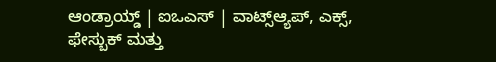ಆಂಡ್ರಾಯ್ಡ್ | ಐಒಎಸ್ | ವಾಟ್ಸ್ಆ್ಯಪ್, ಎಕ್ಸ್, ಫೇಸ್ಬುಕ್ ಮತ್ತು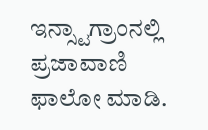ಇನ್ಸ್ಟಾಗ್ರಾಂನಲ್ಲಿ ಪ್ರಜಾವಾಣಿ ಫಾಲೋ ಮಾಡಿ.